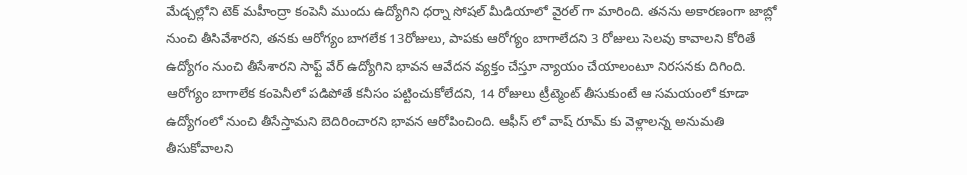మేడ్చల్లోని టెక్ మహీంద్రా కంపెనీ ముందు ఉద్యోగిని ధర్నా సోషల్ మీడియాలో వైరల్ గా మారింది. తనను అకారణంగా జాబ్లో నుంచి తీసివేశారని, తనకు ఆరోగ్యం బాగలేక 13రోజులు, పాపకు ఆరోగ్యం బాగాలేదని 3 రోజులు సెలవు కావాలని కోరితే ఉద్యోగం నుంచి తీసేశారని సాఫ్ట్ వేర్ ఉద్యోగిని భావన ఆవేదన వ్యక్తం చేస్తూ న్యాయం చేయాలంటూ నిరసనకు దిగింది.
ఆరోగ్యం బాగాలేక కంపెనీలో పడిపోతే కనీసం పట్టించుకోలేదని, 14 రోజులు ట్రీట్మెంట్ తీసుకుంటే ఆ సమయంలో కూడా ఉద్యోగంలో నుంచి తీసేస్తామని బెదిరించారని భావన ఆరోపించింది. ఆఫీస్ లో వాష్ రూమ్ కు వెళ్లాలన్న అనుమతి తీసుకోవాలని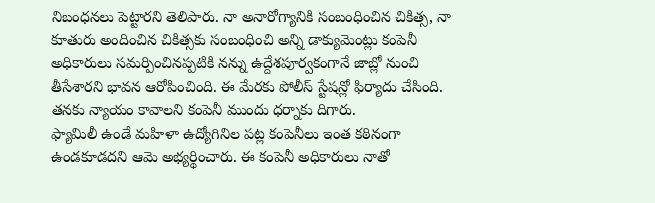నిబంధనలు పెట్టారని తెలిపారు. నా అనారోగ్యానికి సంబంధించిన చికిత్స, నా కూతురు అందించిన చికిత్సకు సంబంధించి అన్ని డాక్యుమెంట్లు కంపెనీ అధికారులు సమర్పించినప్పటికి నన్ను ఉద్దేశపూర్వకంగానే జాబ్లో నుంచి తీసేశారని భావన ఆరోపించింది. ఈ మేరకు పోలీస్ స్టేషన్లో ఫిర్యాదు చేసింది. తనకు న్యాయం కావాలని కంపెనీ ముందు ధర్నాకు దిగారు.
ఫ్యామిలీ ఉండే మహిళా ఉద్యోగినిల పట్ల కంపెనీలు ఇంత కఠినంగా ఉండకూడదని ఆమె అభ్యర్థించారు. ఈ కంపెనీ అధికారులు నాతో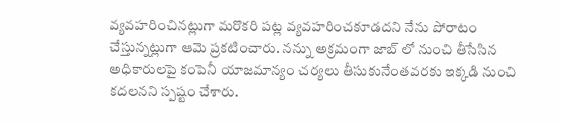వ్యవహరించినట్లుగా మరొకరి పట్ల వ్యవహరించకూడదని నేను పోరాటం చేస్తున్నట్లుగా ఆమె ప్రకటించారు. నన్ను అక్రమంగా జాబ్ లో నుంచి తీసేసిన అధికారులపై కంపెనీ యాజమాన్యం చర్యలు తీసుకునేంతవరకు ఇక్కడి నుంచి కదలనని స్పష్టం చేశారు.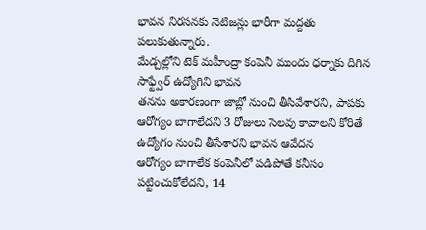భావన నిరసనకు నెటిజన్లు భారీగా మద్దతు పలుకుతున్నారు.
మేడ్చల్లోని టెక్ మహీంద్రా కంపెనీ ముందు ధర్నాకు దిగిన సాఫ్ట్వేర్ ఉద్యోగిని భావన
తనను అకారణంగా జాబ్లో నుంచి తీసివేశారని, పాపకు ఆరోగ్యం బాగాలేదని 3 రోజులు సెలవు కావాలని కోరితే ఉద్యోగం నుంచి తీసేశారని భావన ఆవేదన
ఆరోగ్యం బాగాలేక కంపెనీలో పడిపోతే కనీసం పట్టించుకోలేదని, 14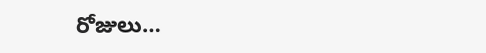రోజులు…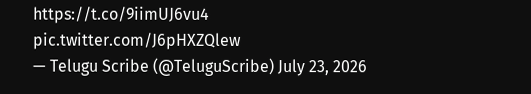https://t.co/9iimUJ6vu4 pic.twitter.com/J6pHXZQlew
— Telugu Scribe (@TeluguScribe) July 23, 2026